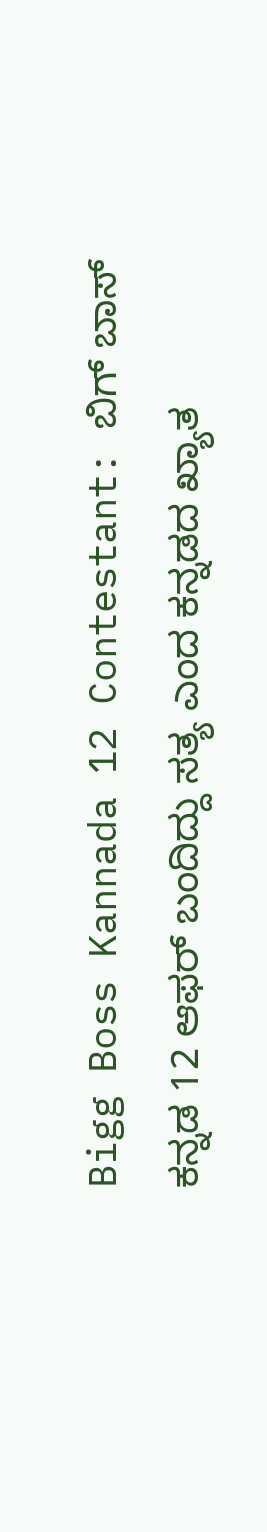Bigg Boss Kannada 12 Contestant: ಬಿಗ್‌ ಬಾಸ್‌ ಕನ್ನಡ 12 ಆಫರ್‌ ಬಂದಿದ್ದು ಸತ್ಯ ಎಂದ ಕನ್ನಡದ ಖ್ಯಾತ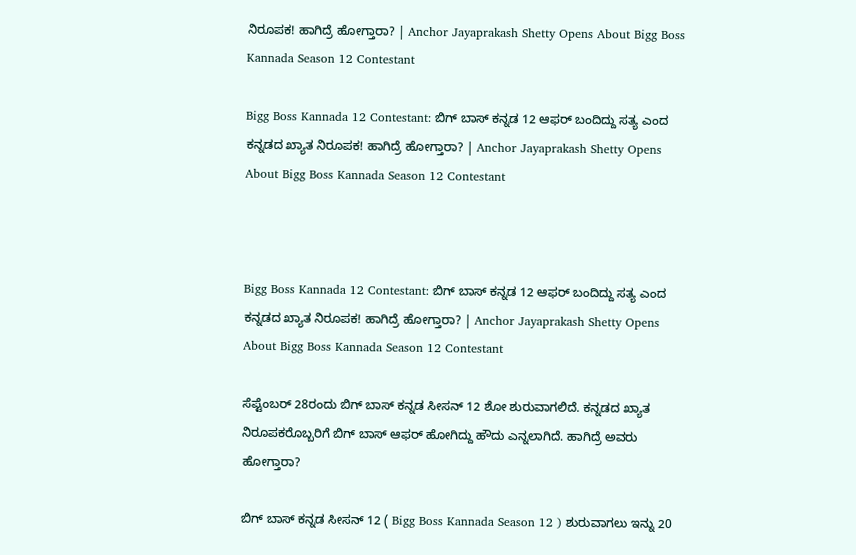ನಿರೂಪಕ! ಹಾಗಿದ್ರೆ ಹೋಗ್ತಾರಾ? | Anchor Jayaprakash Shetty Opens About Bigg Boss Kannada Season 12 Contestant

Bigg Boss Kannada 12 Contestant: ಬಿಗ್‌ ಬಾಸ್‌ ಕನ್ನಡ 12 ಆಫರ್‌ ಬಂದಿದ್ದು ಸತ್ಯ ಎಂದ ಕನ್ನಡದ ಖ್ಯಾತ ನಿರೂಪಕ! ಹಾಗಿದ್ರೆ ಹೋಗ್ತಾರಾ? | Anchor Jayaprakash Shetty Opens About Bigg Boss Kannada Season 12 Contestant



Bigg Boss Kannada 12 Contestant: ಬಿಗ್‌ ಬಾಸ್‌ ಕನ್ನಡ 12 ಆಫರ್‌ ಬಂದಿದ್ದು ಸತ್ಯ ಎಂದ ಕನ್ನಡದ ಖ್ಯಾತ ನಿರೂಪಕ! ಹಾಗಿದ್ರೆ ಹೋಗ್ತಾರಾ? | Anchor Jayaprakash Shetty Opens About Bigg Boss Kannada Season 12 Contestant

ಸೆಪ್ಟೆಂಬರ್‌ 28ರಂದು ಬಿಗ್‌ ಬಾಸ್‌ ಕನ್ನಡ ಸೀಸನ್‌ 12 ಶೋ ಶುರುವಾಗಲಿದೆ. ಕನ್ನಡದ ಖ್ಯಾತ ನಿರೂಪಕರೊಬ್ಬರಿಗೆ ಬಿಗ್‌ ಬಾಸ್‌ ಆಫರ್‌ ಹೋಗಿದ್ದು ಹೌದು ಎನ್ನಲಾಗಿದೆ. ಹಾಗಿದ್ರೆ ಅವರು ಹೋಗ್ತಾರಾ?

ಬಿಗ್‌ ಬಾಸ್‌ ಕನ್ನಡ ಸೀಸನ್‌ 12 ( Bigg Boss Kannada Season 12 ) ಶುರುವಾಗಲು ಇನ್ನು 20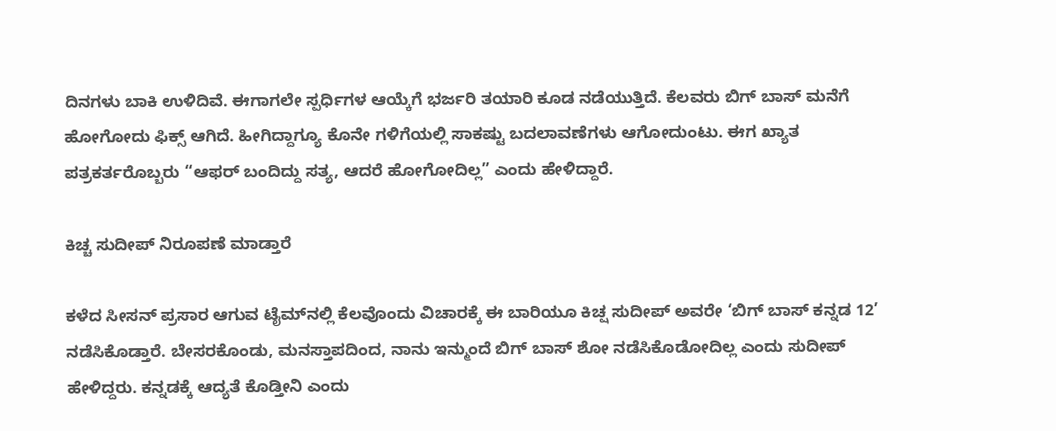ದಿನಗಳು ಬಾಕಿ ಉಳಿದಿವೆ. ಈಗಾಗಲೇ ಸ್ಪರ್ಧಿಗಳ ಆಯ್ಕೆಗೆ ಭರ್ಜರಿ ತಯಾರಿ ಕೂಡ ನಡೆಯುತ್ತಿದೆ. ಕೆಲವರು ಬಿಗ್‌ ಬಾಸ್‌ ಮನೆಗೆ ಹೋಗೋದು ಫಿಕ್ಸ್‌ ಆಗಿದೆ. ಹೀಗಿದ್ದಾಗ್ಯೂ ಕೊನೇ ಗಳಿಗೆಯಲ್ಲಿ ಸಾಕಷ್ಟು ಬದಲಾವಣೆಗಳು ಆಗೋದುಂಟು. ಈಗ ಖ್ಯಾತ ಪತ್ರಕರ್ತರೊಬ್ಬರು “ಆಫರ್‌ ಬಂದಿದ್ದು ಸತ್ಯ, ಆದರೆ ಹೋಗೋದಿಲ್ಲ” ಎಂದು ಹೇಳಿದ್ದಾರೆ.

ಕಿಚ್ಚ ಸುದೀಪ್‌ ನಿರೂಪಣೆ ಮಾಡ್ತಾರೆ

ಕಳೆದ ಸೀಸನ್‌ ಪ್ರಸಾರ ಆಗುವ ಟೈಮ್‌ನಲ್ಲಿ ಕೆಲವೊಂದು ವಿಚಾರಕ್ಕೆ ಈ ಬಾರಿಯೂ ಕಿಚ್ಷ ಸುದೀಪ್‌ ಅವರೇ ‘ಬಿಗ್‌ ಬಾಸ್‌ ಕನ್ನಡ 12’ ನಡೆಸಿಕೊಡ್ತಾರೆ. ಬೇಸರಕೊಂಡು, ಮನಸ್ತಾಪದಿಂದ, ನಾನು ಇನ್ಮುಂದೆ ಬಿಗ್‌ ಬಾಸ್‌ ಶೋ ನಡೆಸಿಕೊಡೋದಿಲ್ಲ ಎಂದು ಸುದೀಪ್‌ ಹೇಳಿದ್ದರು. ಕನ್ನಡಕ್ಕೆ ಆದ್ಯತೆ ಕೊಡ್ತೀನಿ ಎಂದು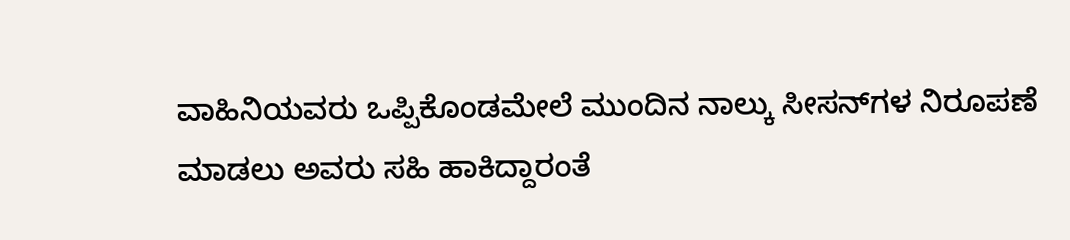ವಾಹಿನಿಯವರು ಒಪ್ಪಿಕೊಂಡಮೇಲೆ ಮುಂದಿನ ನಾಲ್ಕು ಸೀಸನ್‌ಗಳ ನಿರೂಪಣೆ ಮಾಡಲು ಅವರು ಸಹಿ ಹಾಕಿದ್ದಾರಂತೆ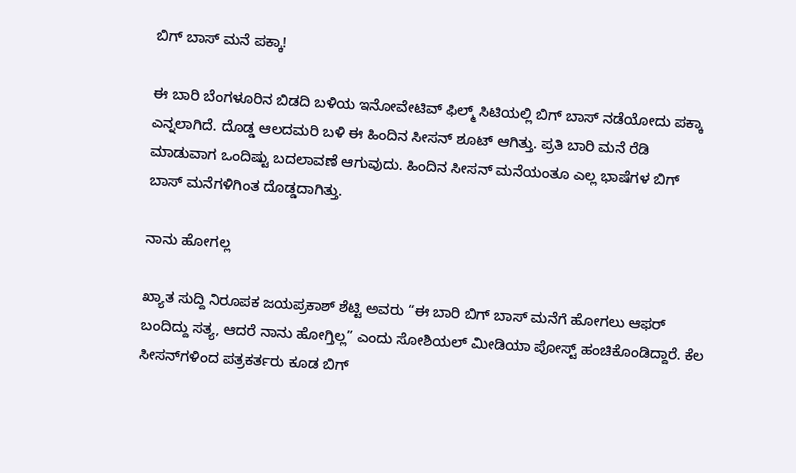ಬಿಗ್‌ ಬಾಸ್‌ ಮನೆ ಪಕ್ಕಾ!

ಈ ಬಾರಿ ಬೆಂಗಳೂರಿನ ಬಿಡದಿ ಬಳಿಯ ಇನೋವೇಟಿವ್‌ ಫಿಲ್ಮ್‌ ಸಿಟಿಯಲ್ಲಿ ಬಿಗ್‌ ಬಾಸ್‌ ನಡೆಯೋದು ಪಕ್ಕಾ ಎನ್ನಲಾಗಿದೆ. ದೊಡ್ಡ ಆಲದಮರಿ ಬಳಿ ಈ ಹಿಂದಿನ ಸೀಸನ್ ಶೂಟ್‌ ಆಗಿತ್ತು. ಪ್ರತಿ ಬಾರಿ ಮನೆ ರೆಡಿ ಮಾಡುವಾಗ ಒಂದಿಷ್ಟು ಬದಲಾವಣೆ ಆಗುವುದು. ಹಿಂದಿನ ಸೀಸನ್‌ ಮನೆಯಂತೂ ಎಲ್ಲ ಭಾಷೆಗಳ ಬಿಗ್‌ ಬಾಸ್ ಮನೆಗಳಿಗಿಂತ ದೊಡ್ಡದಾಗಿತ್ತು.

ನಾನು ಹೋಗಲ್ಲ

ಖ್ಯಾತ ಸುದ್ದಿ ನಿರೂಪಕ ಜಯಪ್ರಕಾಶ್‌ ಶೆಟ್ಟಿ ಅವರು “ಈ ಬಾರಿ ಬಿಗ್‌ ಬಾಸ್‌ ಮನೆಗೆ ಹೋಗಲು ಆಫರ್‌ ಬಂದಿದ್ದು ಸತ್ಯ, ಆದರೆ ನಾನು ಹೋಗ್ತಿಲ್ಲ” ಎಂದು ಸೋಶಿಯಲ್‌ ಮೀಡಿಯಾ ಪೋಸ್ಟ್‌ ಹಂಚಿಕೊಂಡಿದ್ದಾರೆ. ಕೆಲ ಸೀಸನ್‌ಗಳಿಂದ ಪತ್ರಕರ್ತರು ಕೂಡ ಬಿಗ್‌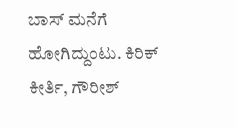ಬಾಸ್‌ ಮನೆಗೆ ಹೋಗಿದ್ದುಂಟು. ಕಿರಿಕ್‌ ಕೀರ್ತಿ, ಗೌರೀಶ್‌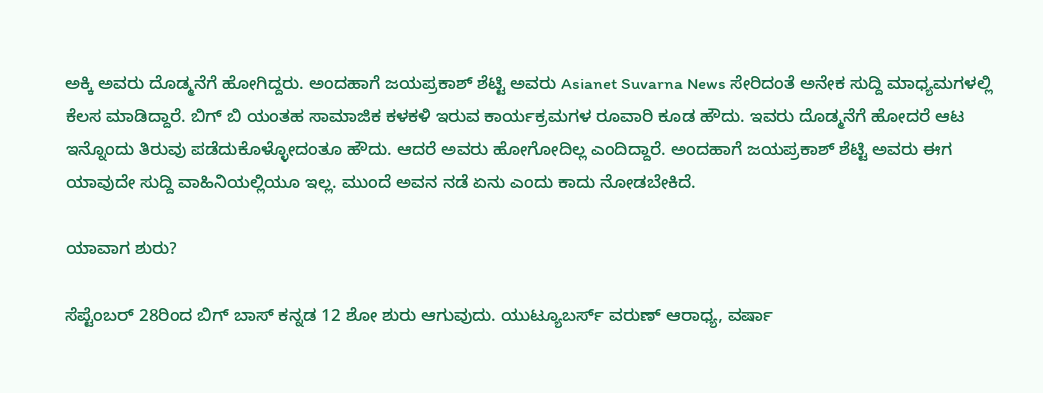ಅಕ್ಕಿ ಅವರು ದೊಡ್ಮನೆಗೆ ಹೋಗಿದ್ದರು. ಅಂದಹಾಗೆ ಜಯಪ್ರಕಾಶ್‌ ಶೆಟ್ಟಿ ಅವರು Asianet Suvarna News ಸೇರಿದಂತೆ ಅನೇಕ ಸುದ್ದಿ ಮಾಧ್ಯಮಗಳಲ್ಲಿ ಕೆಲಸ ಮಾಡಿದ್ದಾರೆ. ಬಿಗ್‌ ಬಿ ಯಂತಹ ಸಾಮಾಜಿಕ ಕಳಕಳಿ ಇರುವ ಕಾರ್ಯಕ್ರಮಗಳ ರೂವಾರಿ ಕೂಡ ಹೌದು. ಇವರು ದೊಡ್ಮನೆಗೆ ಹೋದರೆ ಆಟ ಇನ್ನೊಂದು ತಿರುವು ಪಡೆದುಕೊಳ್ಳೋದಂತೂ ಹೌದು. ಆದರೆ ಅವರು ಹೋಗೋದಿಲ್ಲ ಎಂದಿದ್ದಾರೆ. ಅಂದಹಾಗೆ ಜಯಪ್ರಕಾಶ್‌ ಶೆಟ್ಟಿ ಅವರು ಈಗ ಯಾವುದೇ ಸುದ್ದಿ ವಾಹಿನಿಯಲ್ಲಿಯೂ ಇಲ್ಲ. ಮುಂದೆ ಅವನ ನಡೆ ಏನು ಎಂದು ಕಾದು ನೋಡಬೇಕಿದೆ.

ಯಾವಾಗ ಶುರು?

ಸೆಪ್ಟೆಂಬರ್‌ 28ರಿಂದ ಬಿಗ್‌ ಬಾಸ್‌ ಕನ್ನಡ 12 ಶೋ ಶುರು ಆಗುವುದು. ಯುಟ್ಯೂಬರ್ಸ್‌ ವರುಣ್‌ ಆರಾಧ್ಯ, ವರ್ಷಾ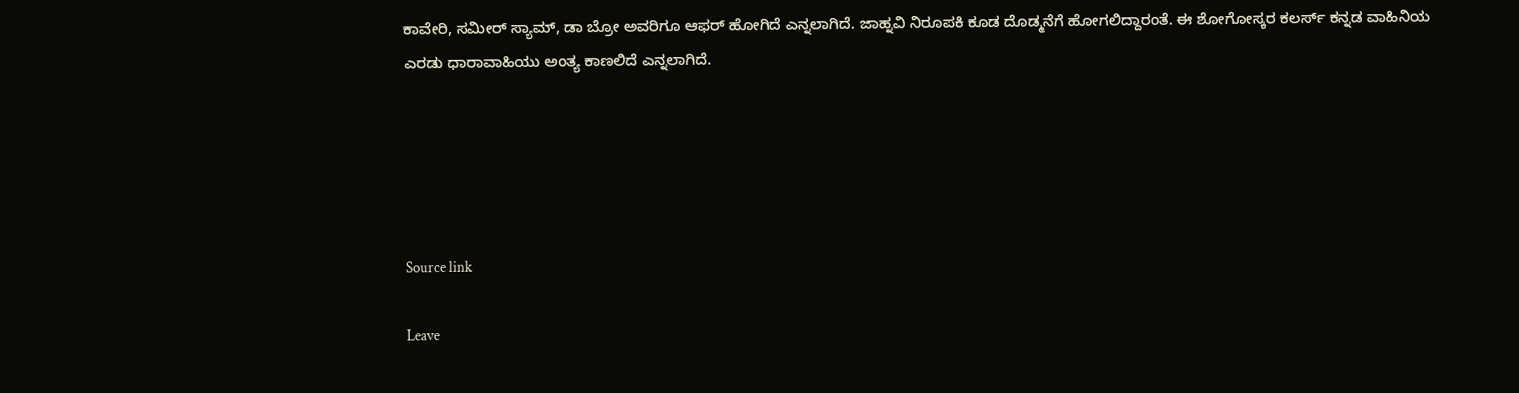ಕಾವೇರಿ, ಸಮೀರ್‌ ಸ್ಯಾಮ್‌, ಡಾ ಬ್ರೋ ಅವರಿಗೂ ಆಫರ್‌ ಹೋಗಿದೆ ಎನ್ನಲಾಗಿದೆ. ಜಾಹ್ನವಿ ನಿರೂಪಕಿ ಕೂಡ ದೊಡ್ಮನೆಗೆ ಹೋಗಲಿದ್ದಾರಂತೆ. ಈ ಶೋಗೋಸ್ಕರ ಕಲರ್ಸ್‌ ಕನ್ನಡ ವಾಹಿನಿಯ ಎರಡು ಧಾರಾವಾಹಿಯು ಅಂತ್ಯ ಕಾಣಲಿದೆ ಎನ್ನಲಾಗಿದೆ.





Source link

Leave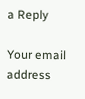a Reply

Your email address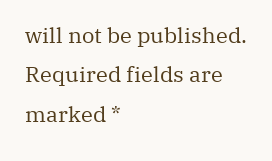will not be published. Required fields are marked *